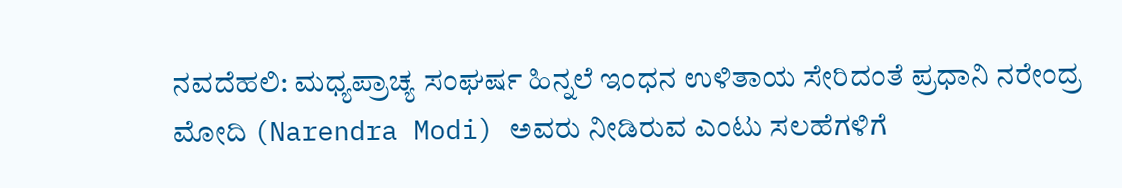ನವದೆಹಲಿ: ಮಧ್ಯಪ್ರಾಚ್ಯ ಸಂಘರ್ಷ ಹಿನ್ನಲೆ ಇಂಧನ ಉಳಿತಾಯ ಸೇರಿದಂತೆ ಪ್ರಧಾನಿ ನರೇಂದ್ರ ಮೋದಿ (Narendra Modi) ಅವರು ನೀಡಿರುವ ಎಂಟು ಸಲಹೆಗಳಿಗೆ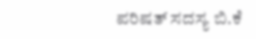ಪರಿಷತ್ ಸದಸ್ಯ ಬಿ.ಕೆ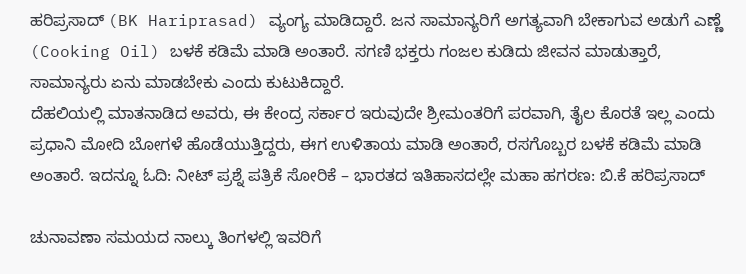ಹರಿಪ್ರಸಾದ್ (BK Hariprasad) ವ್ಯಂಗ್ಯ ಮಾಡಿದ್ದಾರೆ. ಜನ ಸಾಮಾನ್ಯರಿಗೆ ಅಗತ್ಯವಾಗಿ ಬೇಕಾಗುವ ಅಡುಗೆ ಎಣ್ಣೆ (Cooking Oil) ಬಳಕೆ ಕಡಿಮೆ ಮಾಡಿ ಅಂತಾರೆ. ಸಗಣಿ ಭಕ್ತರು ಗಂಜಲ ಕುಡಿದು ಜೀವನ ಮಾಡುತ್ತಾರೆ, ಸಾಮಾನ್ಯರು ಏನು ಮಾಡಬೇಕು ಎಂದು ಕುಟುಕಿದ್ದಾರೆ.
ದೆಹಲಿಯಲ್ಲಿ ಮಾತನಾಡಿದ ಅವರು, ಈ ಕೇಂದ್ರ ಸರ್ಕಾರ ಇರುವುದೇ ಶ್ರೀಮಂತರಿಗೆ ಪರವಾಗಿ, ತೈಲ ಕೊರತೆ ಇಲ್ಲ ಎಂದು ಪ್ರಧಾನಿ ಮೋದಿ ಬೋಗಳೆ ಹೊಡೆಯುತ್ತಿದ್ದರು, ಈಗ ಉಳಿತಾಯ ಮಾಡಿ ಅಂತಾರೆ, ರಸಗೊಬ್ಬರ ಬಳಕೆ ಕಡಿಮೆ ಮಾಡಿ ಅಂತಾರೆ. ಇದನ್ನೂ ಓದಿ: ನೀಟ್ ಪ್ರಶ್ನೆ ಪತ್ರಿಕೆ ಸೋರಿಕೆ – ಭಾರತದ ಇತಿಹಾಸದಲ್ಲೇ ಮಹಾ ಹಗರಣ: ಬಿ.ಕೆ ಹರಿಪ್ರಸಾದ್

ಚುನಾವಣಾ ಸಮಯದ ನಾಲ್ಕು ತಿಂಗಳಲ್ಲಿ ಇವರಿಗೆ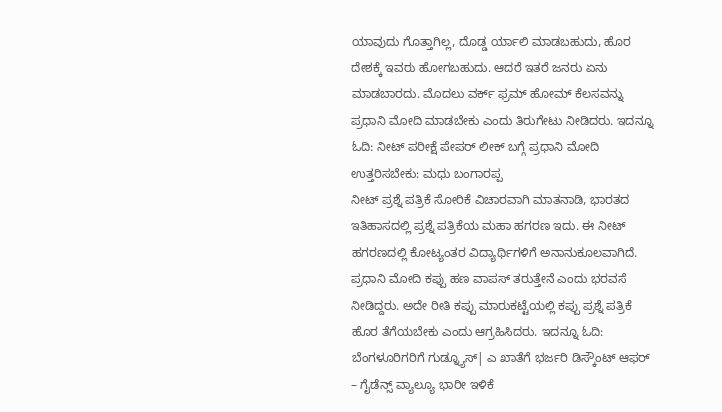ಯಾವುದು ಗೊತ್ತಾಗಿಲ್ಲ, ದೊಡ್ಡ ರ್ಯಾಲಿ ಮಾಡಬಹುದು, ಹೊರ ದೇಶಕ್ಕೆ ಇವರು ಹೋಗಬಹುದು. ಆದರೆ ಇತರೆ ಜನರು ಏನು ಮಾಡಬಾರದು. ಮೊದಲು ವರ್ಕ್ ಫ್ರಮ್ ಹೋಮ್ ಕೆಲಸವನ್ನು ಪ್ರಧಾನಿ ಮೋದಿ ಮಾಡಬೇಕು ಎಂದು ತಿರುಗೇಟು ನೀಡಿದರು. ಇದನ್ನೂ ಓದಿ: ನೀಟ್ ಪರೀಕ್ಷೆ ಪೇಪರ್ ಲೀಕ್ ಬಗ್ಗೆ ಪ್ರಧಾನಿ ಮೋದಿ ಉತ್ತರಿಸಬೇಕು: ಮಧು ಬಂಗಾರಪ್ಪ
ನೀಟ್ ಪ್ರಶ್ನೆ ಪತ್ರಿಕೆ ಸೋರಿಕೆ ವಿಚಾರವಾಗಿ ಮಾತನಾಡಿ, ಭಾರತದ ಇತಿಹಾಸದಲ್ಲಿ ಪ್ರಶ್ನೆ ಪತ್ರಿಕೆಯ ಮಹಾ ಹಗರಣ ಇದು. ಈ ನೀಟ್ ಹಗರಣದಲ್ಲಿ ಕೋಟ್ಯಂತರ ವಿದ್ಯಾರ್ಥಿಗಳಿಗೆ ಅನಾನುಕೂಲವಾಗಿದೆ. ಪ್ರಧಾನಿ ಮೋದಿ ಕಪ್ಪು ಹಣ ವಾಪಸ್ ತರುತ್ತೇನೆ ಎಂದು ಭರವಸೆ ನೀಡಿದ್ದರು. ಅದೇ ರೀತಿ ಕಪ್ಪು ಮಾರುಕಟ್ಟೆಯಲ್ಲಿ ಕಪ್ಪು ಪ್ರಶ್ನೆ ಪತ್ರಿಕೆ ಹೊರ ತೆಗೆಯಬೇಕು ಎಂದು ಆಗ್ರಹಿಸಿದರು. ಇದನ್ನೂ ಓದಿ: ಬೆಂಗಳೂರಿಗರಿಗೆ ಗುಡ್ನ್ಯೂಸ್| ಎ ಖಾತೆಗೆ ಭರ್ಜರಿ ಡಿಸ್ಕೌಂಟ್ ಆಫರ್ – ಗೈಡೆನ್ಸ್ ವ್ಯಾಲ್ಯೂ ಭಾರೀ ಇಳಿಕೆ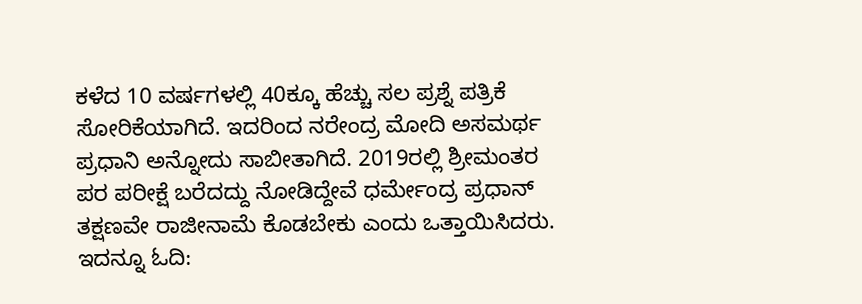ಕಳೆದ 10 ವರ್ಷಗಳಲ್ಲಿ 40ಕ್ಕೂ ಹೆಚ್ಚು ಸಲ ಪ್ರಶ್ನೆ ಪತ್ರಿಕೆ ಸೋರಿಕೆಯಾಗಿದೆ. ಇದರಿಂದ ನರೇಂದ್ರ ಮೋದಿ ಅಸಮರ್ಥ ಪ್ರಧಾನಿ ಅನ್ನೋದು ಸಾಬೀತಾಗಿದೆ. 2019ರಲ್ಲಿ ಶ್ರೀಮಂತರ ಪರ ಪರೀಕ್ಷೆ ಬರೆದದ್ದು ನೋಡಿದ್ದೇವೆ ಧರ್ಮೇಂದ್ರ ಪ್ರಧಾನ್ ತಕ್ಷಣವೇ ರಾಜೀನಾಮೆ ಕೊಡಬೇಕು ಎಂದು ಒತ್ತಾಯಿಸಿದರು. ಇದನ್ನೂ ಓದಿ: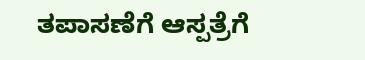ತಪಾಸಣೆಗೆ ಆಸ್ಪತ್ರೆಗೆ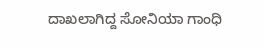ದಾಖಲಾಗಿದ್ದ ಸೋನಿಯಾ ಗಾಂಧಿ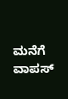ಮನೆಗೆ ವಾಪಸ್